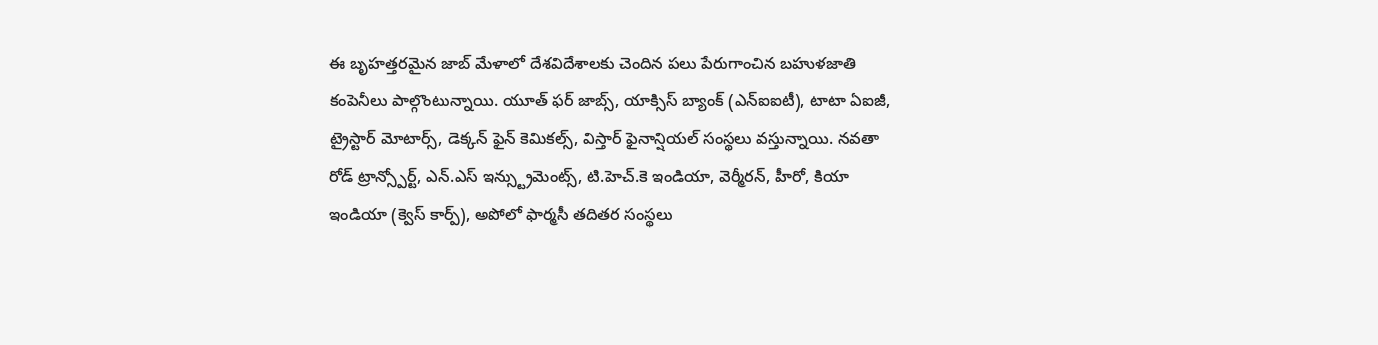ఈ బృహత్తరమైన జాబ్ మేళాలో దేశవిదేశాలకు చెందిన పలు పేరుగాంచిన బహుళజాతి కంపెనీలు పాల్గొంటున్నాయి. యూత్ ఫర్ జాబ్స్, యాక్సిస్ బ్యాంక్ (ఎన్ఐఐటీ), టాటా ఏఐజీ, ట్రైస్టార్ మోటార్స్, డెక్కన్ ఫైన్ కెమికల్స్, విస్తార్ ఫైనాన్షియల్ సంస్థలు వస్తున్నాయి. నవతా రోడ్ ట్రాన్స్పోర్ట్, ఎన్.ఎస్ ఇన్స్ట్రుమెంట్స్, టి.హెచ్.కె ఇండియా, వెర్మీరన్, హీరో, కియా ఇండియా (క్వెస్ కార్ప్), అపోలో ఫార్మసీ తదితర సంస్థలు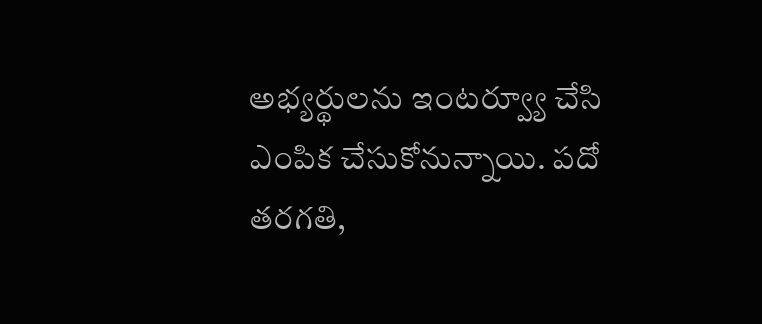అభ్యర్థులను ఇంటర్వ్యూ చేసి ఎంపిక చేసుకోనున్నాయి. పదో తరగతి,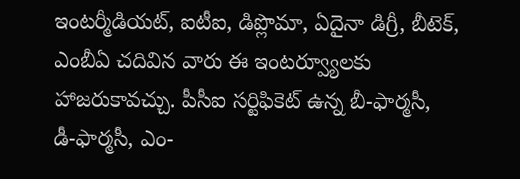ఇంటర్మీడియట్, ఐటీఐ, డిప్లొమా, ఏదైనా డిగ్రీ, బీటెక్, ఎంబీఏ చదివిన వారు ఈ ఇంటర్వ్యూలకు హాజరుకావచ్చు. పీసీఐ సర్టిఫికెట్ ఉన్న బీ-ఫార్మసీ, డీ-ఫార్మసీ, ఎం-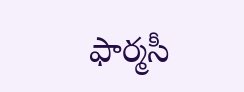ఫార్మసీ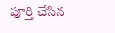పూర్తి చేసిన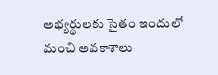అభ్యర్థులకు సైతం ఇందులో మంచి అవకాశాలు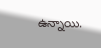ఉన్నాయి.